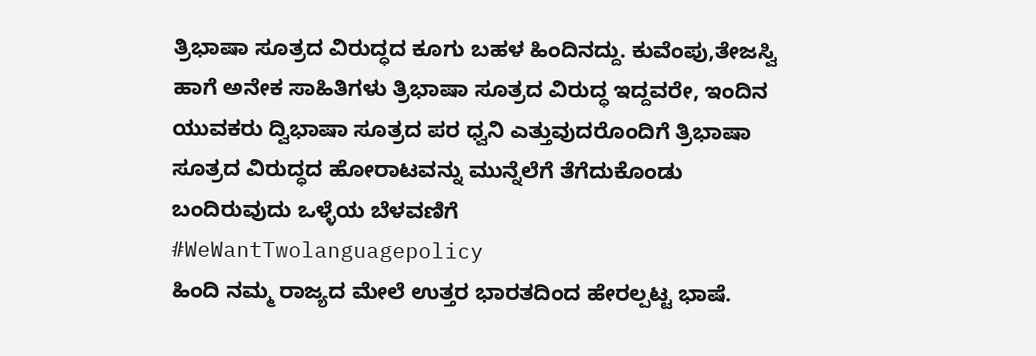ತ್ರಿಭಾಷಾ ಸೂತ್ರದ ವಿರುದ್ಧದ ಕೂಗು ಬಹಳ ಹಿಂದಿನದ್ದು. ಕುವೆಂಪು,ತೇಜಸ್ವಿ ಹಾಗೆ ಅನೇಕ ಸಾಹಿತಿಗಳು ತ್ರಿಭಾಷಾ ಸೂತ್ರದ ವಿರುದ್ಧ ಇದ್ದವರೇ, ಇಂದಿನ ಯುವಕರು ದ್ವಿಭಾಷಾ ಸೂತ್ರದ ಪರ ಧ್ವನಿ ಎತ್ತುವುದರೊಂದಿಗೆ ತ್ರಿಭಾಷಾ ಸೂತ್ರದ ವಿರುದ್ಧದ ಹೋರಾಟವನ್ನು ಮುನ್ನೆಲೆಗೆ ತೆಗೆದುಕೊಂಡು ಬಂದಿರುವುದು ಒಳ್ಳೆಯ ಬೆಳವಣಿಗೆ
#WeWantTwolanguagepolicy
ಹಿಂದಿ ನಮ್ಮ ರಾಜ್ಯದ ಮೇಲೆ ಉತ್ತರ ಭಾರತದಿಂದ ಹೇರಲ್ಪಟ್ಟ ಭಾಷೆ.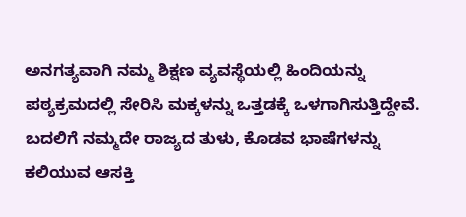ಅನಗತ್ಯವಾಗಿ ನಮ್ಮ ಶಿಕ್ಷಣ ವ್ಯವಸ್ಥೆಯಲ್ಲಿ ಹಿಂದಿಯನ್ನು ಪಠ್ಯಕ್ರಮದಲ್ಲಿ ಸೇರಿಸಿ ಮಕ್ಕಳನ್ನು ಒತ್ತಡಕ್ಕೆ ಒಳಗಾಗಿಸುತ್ತಿದ್ದೇವೆ. ಬದಲಿಗೆ ನಮ್ಮದೇ ರಾಜ್ಯದ ತುಳು, ಕೊಡವ ಭಾಷೆಗಳನ್ನು ಕಲಿಯುವ ಆಸಕ್ತಿ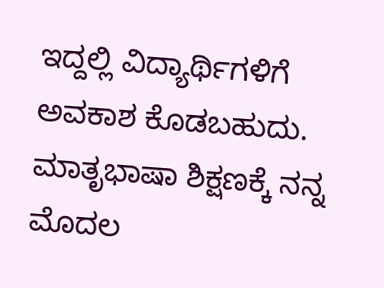ಇದ್ದಲ್ಲಿ ವಿದ್ಯಾರ್ಥಿಗಳಿಗೆ ಅವಕಾಶ ಕೊಡಬಹುದು.
ಮಾತೃಭಾಷಾ ಶಿಕ್ಷಣಕ್ಕೆ ನನ್ನ ಮೊದಲ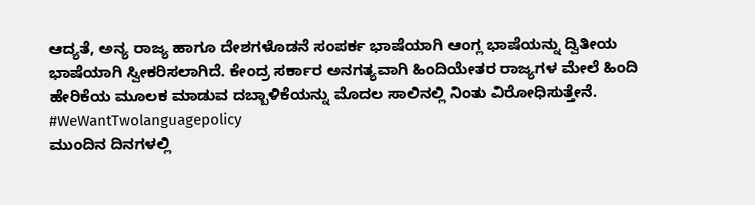ಆದ್ಯತೆ, ಅನ್ಯ ರಾಜ್ಯ ಹಾಗೂ ದೇಶಗಳೊಡನೆ ಸಂಪರ್ಕ ಭಾಷೆಯಾಗಿ ಆಂಗ್ಲ ಭಾಷೆಯನ್ನು ದ್ವಿತೀಯ ಭಾಷೆಯಾಗಿ ಸ್ವೀಕರಿಸಲಾಗಿದೆ. ಕೇಂದ್ರ ಸರ್ಕಾರ ಅನಗತ್ಯವಾಗಿ ಹಿಂದಿಯೇತರ ರಾಜ್ಯಗಳ ಮೇಲೆ ಹಿಂದಿ ಹೇರಿಕೆಯ ಮೂಲಕ ಮಾಡುವ ದಬ್ಬಾಳಿಕೆಯನ್ನು ಮೊದಲ ಸಾಲಿನಲ್ಲಿ ನಿಂತು ವಿರೋಧಿಸುತ್ತೇನೆ.
#WeWantTwolanguagepolicy
ಮುಂದಿನ ದಿನಗಳಲ್ಲಿ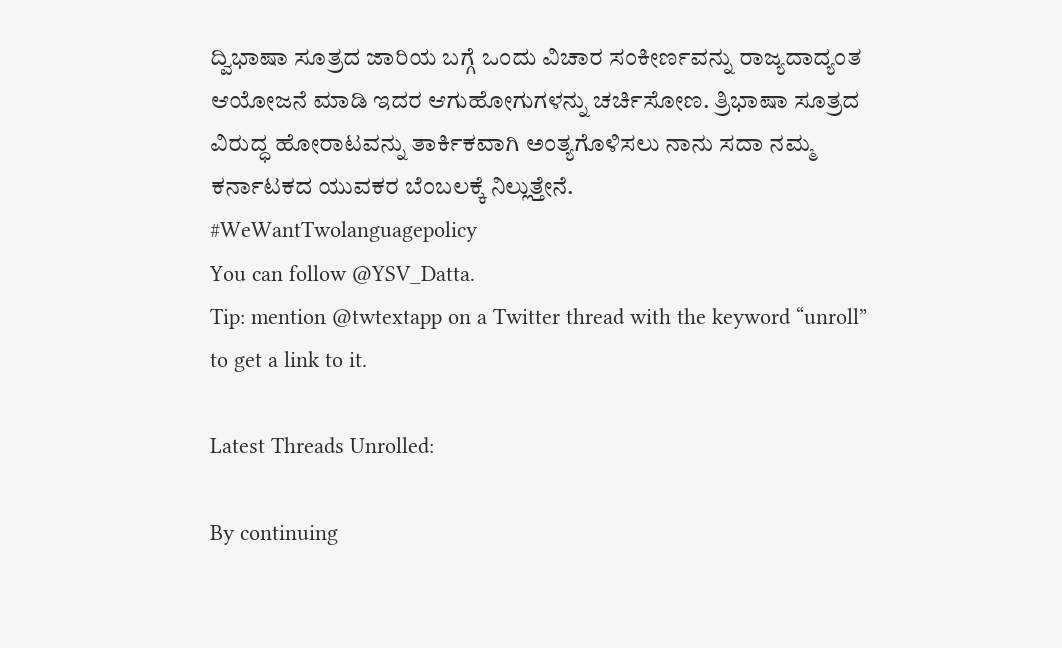ದ್ವಿಭಾಷಾ ಸೂತ್ರದ ಜಾರಿಯ ಬಗ್ಗೆ ಒಂದು ವಿಚಾರ ಸಂಕೀರ್ಣವನ್ನು ರಾಜ್ಯದಾದ್ಯಂತ ಆಯೋಜನೆ ಮಾಡಿ ಇದರ ಆಗುಹೋಗುಗಳನ್ನು ಚರ್ಚಿಸೋಣ. ತ್ರಿಭಾಷಾ ಸೂತ್ರದ ವಿರುದ್ಧ ಹೋರಾಟವನ್ನು ತಾರ್ಕಿಕವಾಗಿ ಅಂತ್ಯಗೊಳಿಸಲು ನಾನು ಸದಾ ನಮ್ಮ ಕರ್ನಾಟಕದ ಯುವಕರ ಬೆಂಬಲಕ್ಕೆ ನಿಲ್ಲುತ್ತೇನೆ.
#WeWantTwolanguagepolicy
You can follow @YSV_Datta.
Tip: mention @twtextapp on a Twitter thread with the keyword “unroll” to get a link to it.

Latest Threads Unrolled:

By continuing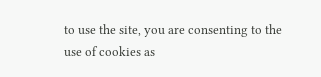to use the site, you are consenting to the use of cookies as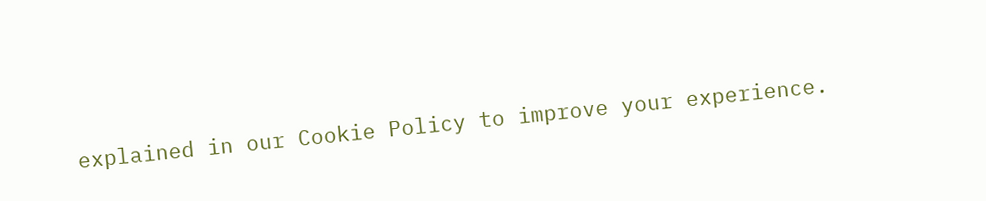explained in our Cookie Policy to improve your experience.